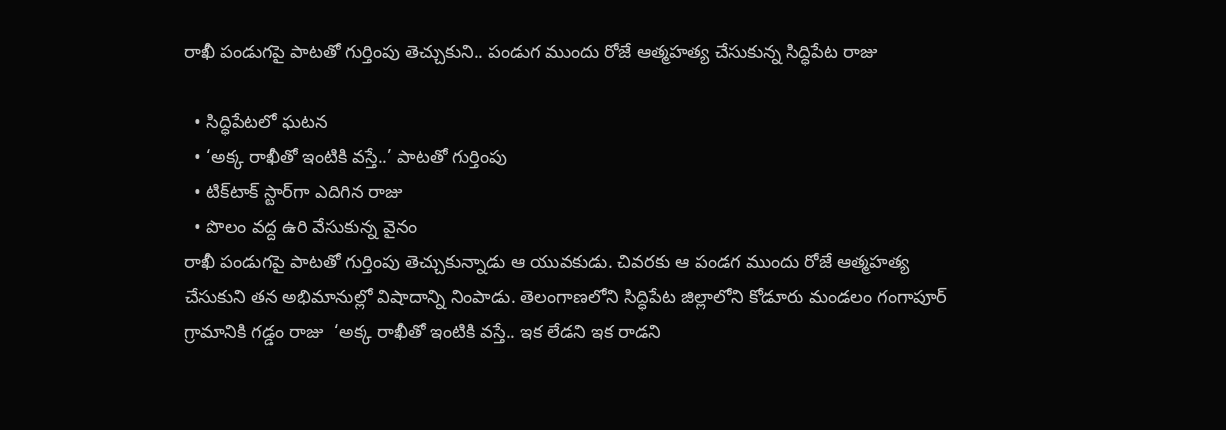రాఖీ పండుగపై పాటతో గుర్తింపు తెచ్చుకుని.. పండుగ ముందు రోజే ఆత్మహత్య చేసుకున్న సిద్ధిపేట రాజు

  • సిద్ధిపేటలో ఘటన
  • ‘అక్క రాఖీతో ఇంటికి వస్తే..’ పాటతో గుర్తింపు
  • టిక్‌టాక్ స్టార్‌గా ఎదిగిన రాజు
  • పొలం వద్ద ఉరి వేసుకున్న వైనం
రాఖీ పండుగపై పాటతో గుర్తింపు తెచ్చుకున్నాడు ఆ యువకుడు. చివరకు ఆ పండగ ముందు రోజే ఆత్మహత్య చేసుకుని తన అభిమానుల్లో విషాదాన్ని నింపాడు. తెలంగాణలోని సిద్ధిపేట జిల్లాలోని కోడూరు మండలం గంగాపూర్‌ గ్రామానికి గడ్డం రాజు  ‘అక్క రాఖీతో ఇంటికి వస్తే.. ఇక లేడని ఇక రాడని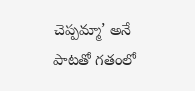చెప్పమ్మా’ అనే పాటతో గతంలో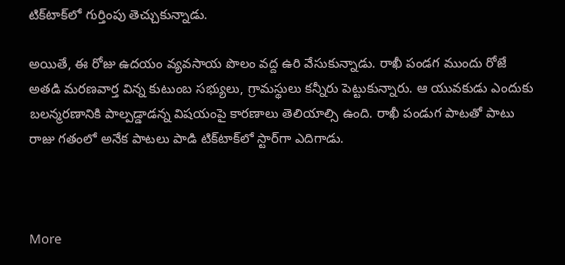టిక్‌టాక్‌లో గుర్తింపు తెచ్చుకున్నాడు.

అయితే, ఈ రోజు ఉదయం వ్యవసాయ పొలం వద్ద ఉరి వేసుకున్నాడు. రాఖీ పండగ ముందు రోజే అతడి మరణవార్త విన్న కుటుంబ సభ్యులు, గ్రామస్థులు కన్నీరు పెట్టుకున్నారు. ఆ యువకుడు ఎందుకు బలన్మరణానికి పాల్పడ్డాడన్న విషయంపై కారణాలు తెలియాల్సి ఉంది. రాఖీ పండుగ పాటతో పాటు  రాజు గతంలో అనేక పాటలు పాడి టిక్‌టాక్‌లో స్టార్‌గా ఎదిగాడు.



More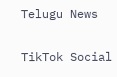Telugu News

TikTok Social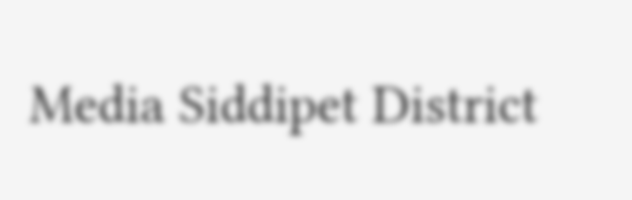Media Siddipet District